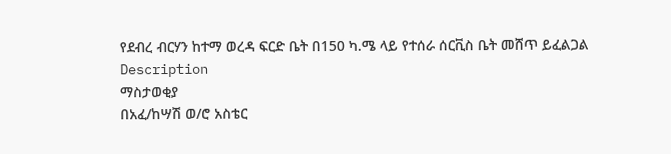የደብረ ብርሃን ከተማ ወረዳ ፍርድ ቤት በ150 ካ.ሜ ላይ የተሰራ ሰርቪስ ቤት መሸጥ ይፈልጋል
Description
ማስታወቂያ
በአፈ/ከሣሽ ወ/ሮ አስቴር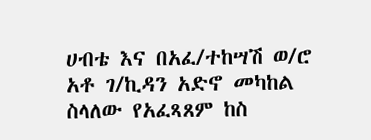ሀብቴ እና በአፈ/ተከሣሽ ወ/ሮ አቶ ገ/ኪዳን አድኖ መካከል ስላለው የአፈጻጸም ከስ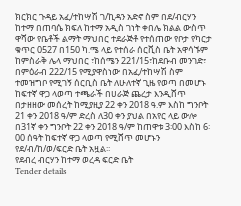ክርክር ጉዳይ አፈ/ተከሣሽ ገ/ኪዳን አድኖ ስም በደ/ብርሃን ከተማ በጠባሴ ክፍለ ከተማ አዲስ ገነት ቀበሌ ክልል ውስጥ ዋሻው የቤቶች ልማት ማህበር ተደራጅቶ የተሰጠው የቦታ የካርታ ቁጥር 0527 በ150 ካ.ሜ ላይ የተሰራ ሰርቪስ ቤት አዋሳኙም ከምስራቅ ሌላ ማህበር ፣ከሰሜን 221/15፣ከደቡብ መንገድ፣ በምዕራብ 222/15 የሚያዋስነው በአፈ/ተከሣሽ ስም ተመዝግቦ የሚገኝ ሰርቢስ ቤት ለሁለተኛ ጊዜ የወጣ በመሆኑ ከፍተኛ ዋጋ ላወጣ ተጫራች በሀራጅ ጨረታ እንዲሸጥ በታዘዘው መሰረት ከሚያዚያ 22 ቀን 2018 ዓ.ም እስከ ግንቦት 21 ቀን 2018 ዓ/ም ድረስ ለ30 ቀን ያህል በአየር ላይ ውሎ በ31ኛ ቀን ግንቦት 22 ቀን 2018 ዓ/ም ከጠዋቱ 3፡00 እስከ 6፡00 ሰዓት ከፍተኛ ዋጋ ላወጣ የሚሸጥ መሆኑን የደ/ብ/ከ/ወ/ፍርድ ቤት አዟል፡፡
የደብረ ብርሃን ከተማ ወረዳ ፍርድ ቤት
Tender details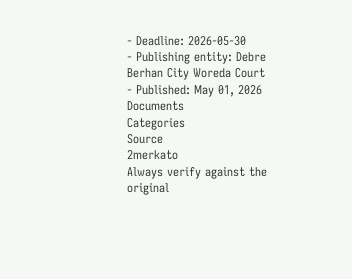- Deadline: 2026-05-30
- Publishing entity: Debre Berhan City Woreda Court
- Published: May 01, 2026
Documents
Categories
Source
2merkato
Always verify against the original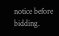notice before bidding.